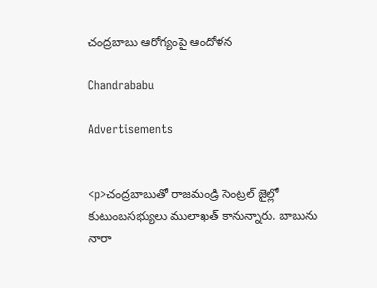చంద్రబాబు ఆరోగ్యంపై ఆందోళన

Chandrababu

Advertisements


<p>చంద్రబాబుతో రాజమండ్రి సెంట్రల్ జైల్లో కుటుంబసభ్యులు ములాఖత్ కానున్నారు. బాబును నారా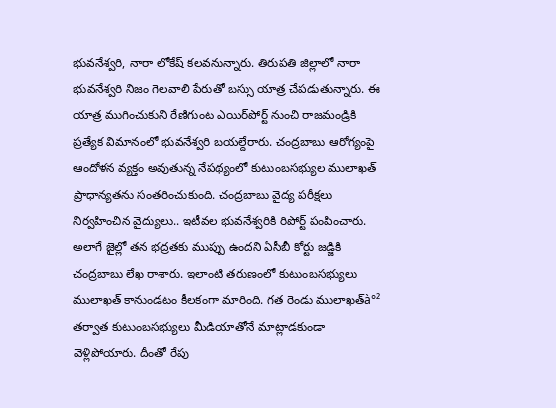భువనేశ్వరి, నారా లోకేష్ కలవనున్నారు. తిరుపతి జిల్లాలో నారా భువనేశ్వరి నిజం గెలవాలి పేరుతో బస్సు యాత్ర చేపడుతున్నారు. ఈ యాత్ర ముగించుకుని రేణిగుంట ఎయిర్‌పోర్ట్ నుంచి రాజమండ్రికి ప్రత్యేక విమానంలో భువనేశ్వరి బయల్దేరారు. చంద్రబాబు ఆరోగ్యంపై ఆందోళన వ్యక్తం అవుతున్న నేపథ్యంలో కుటుంబసభ్యుల ములాఖత్ ప్రాధాన్యతను సంతరించుకుంది. చంద్రబాబు వైద్య పరీక్షలు నిర్వహించిన వైద్యులు.. ఇటీవల భువనేశ్వరికి రిపోర్ట్ పంపించారు. అలాగే జైల్లో తన భద్రతకు ముప్పు ఉందని ఏసీబీ కోర్టు జడ్జికి చంద్రబాబు లేఖ రాశారు. ఇలాంటి తరుణంలో కుటుంబసభ్యులు ములాఖత్ కానుండటం కీలకంగా మారింది. గత రెండు ములాఖత్‌à°² తర్వాత కుటుంబసభ్యులు మీడియాతోనే మాట్లాడకుండా వెళ్లిపోయారు. దీంతో రేపు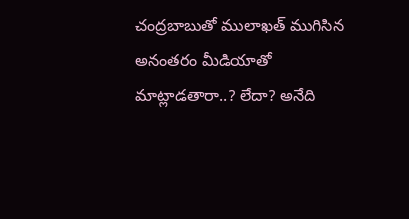చంద్రబాబుతో ములాఖత్ ముగిసిన అనంతరం మీడియాతో మాట్లాడతారా..? లేదా? అనేది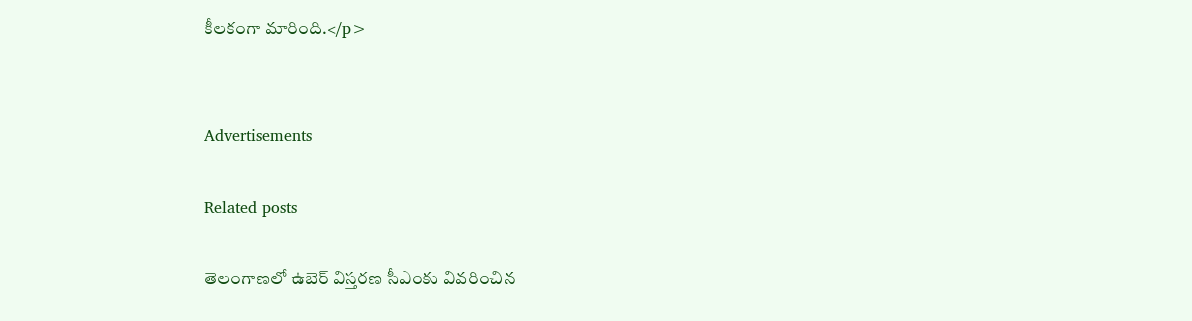కీలకంగా మారింది.</p>


Advertisements

Related posts

తెలంగాణలో ఉబెర్ విస్తరణ సీఎంకు వివరించిన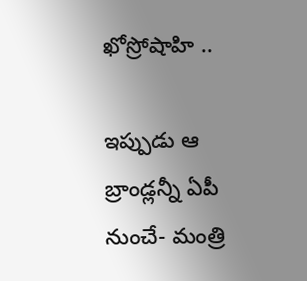ఖోస్రోషాహి ..

ఇప్పుడు ఆ బ్రాండ్లన్నీ ఏపీ నుంచే- మంత్రి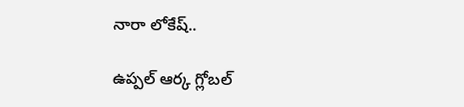నారా లోకేష్..

ఉప్పల్‌ ఆర్క గ్లోబల్‌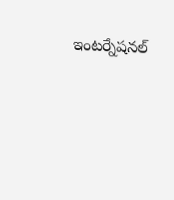ఇంటర్నేషనల్‌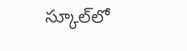స్కూల్‌లో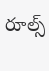రూల్స్‌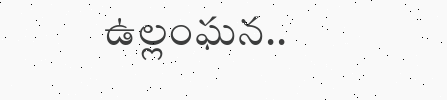ఉల్లంఘన..